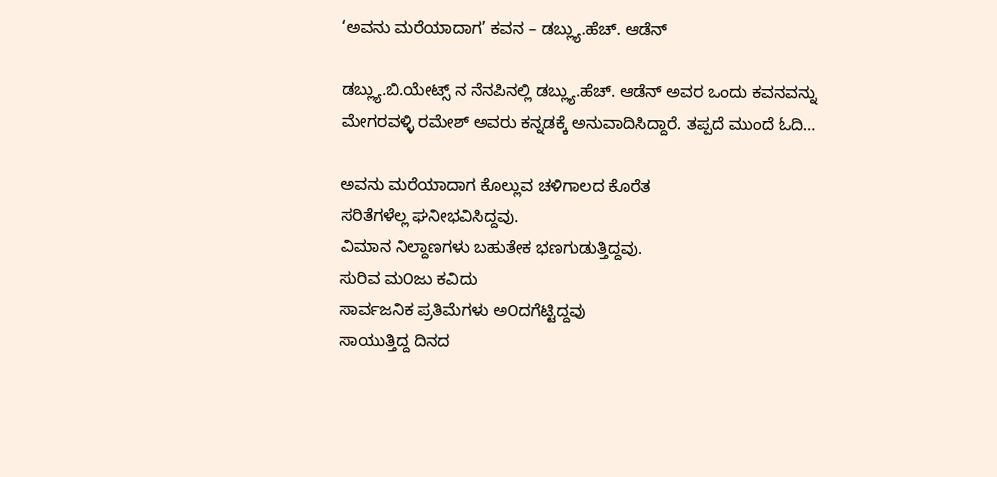‘ಅವನು ಮರೆಯಾದಾಗ’ ಕವನ – ಡಬ್ಲ್ಯು.ಹೆಚ್. ಆಡೆನ್

ಡಬ್ಲ್ಯು.ಬಿ.ಯೇಟ್ಸ್ ನ ನೆನಪಿನಲ್ಲಿ ಡಬ್ಲ್ಯು.ಹೆಚ್. ಆಡೆನ್ ಅವರ ಒಂದು ಕವನವನ್ನು ಮೇಗರವಳ್ಳಿ ರಮೇಶ್ ಅವರು ಕನ್ನಡಕ್ಕೆ ಅನುವಾದಿಸಿದ್ದಾರೆ. ತಪ್ಪದೆ ಮುಂದೆ ಓದಿ…

ಅವನು ಮರೆಯಾದಾಗ ಕೊಲ್ಲುವ ಚಳಿಗಾಲದ ಕೊರೆತ
ಸರಿತೆಗಳೆಲ್ಲ ಘನೀಭವಿಸಿದ್ದವು.
ವಿಮಾನ ನಿಲ್ದಾಣಗಳು ಬಹುತೇಕ ಭಣಗುಡುತ್ತಿದ್ದವು.
ಸುರಿವ ಮ೦ಜು ಕವಿದು
ಸಾರ್ವಜನಿಕ ಪ್ರತಿಮೆಗಳು ಅ೦ದಗೆಟ್ಟಿದ್ದವು
ಸಾಯುತ್ತಿದ್ದ ದಿನದ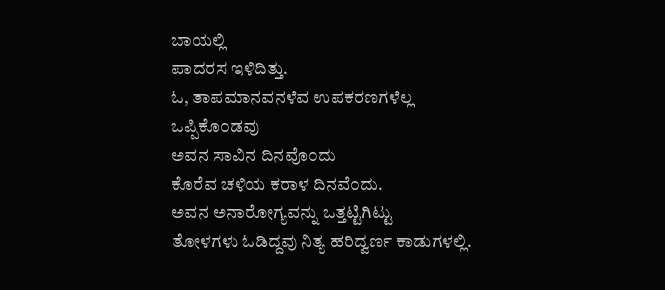ಬಾಯಲ್ಲಿ
ಪಾದರಸ ಇಳಿದಿತ್ತು.
ಓ, ತಾಪಮಾನವನಳೆವ ಉಪಕರಣಗಳೆಲ್ಲ ಒಪ್ಪಿಕೊ೦ಡವು
ಅವನ ಸಾವಿನ ದಿನವೊ೦ದು
ಕೊರೆವ ಚಳಿಯ ಕರಾಳ ದಿನವೆ೦ದು.
ಅವನ ಅನಾರೋಗ್ಯವನ್ನು ಒತ್ತಟ್ಟಿಗಿಟ್ಟು
ತೋಳಗಳು ಓಡಿದ್ದವು ನಿತ್ಯ ಹರಿದ್ವರ್ಣ ಕಾಡುಗಳಲ್ಲಿ.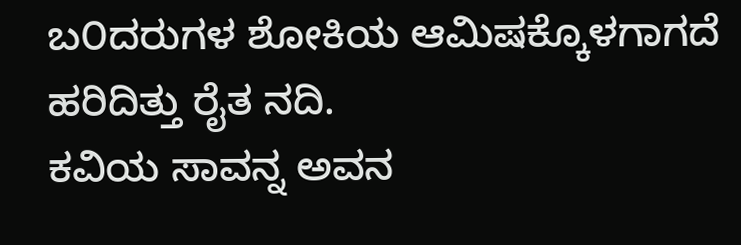ಬ೦ದರುಗಳ ಶೋಕಿಯ ಆಮಿಷಕ್ಕೊಳಗಾಗದೆ
ಹರಿದಿತ್ತು ರೈತ ನದಿ.
ಕವಿಯ ಸಾವನ್ನ ಅವನ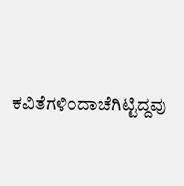ಕವಿತೆಗಳಿ೦ದಾಚೆಗಿಟ್ಟಿದ್ದವು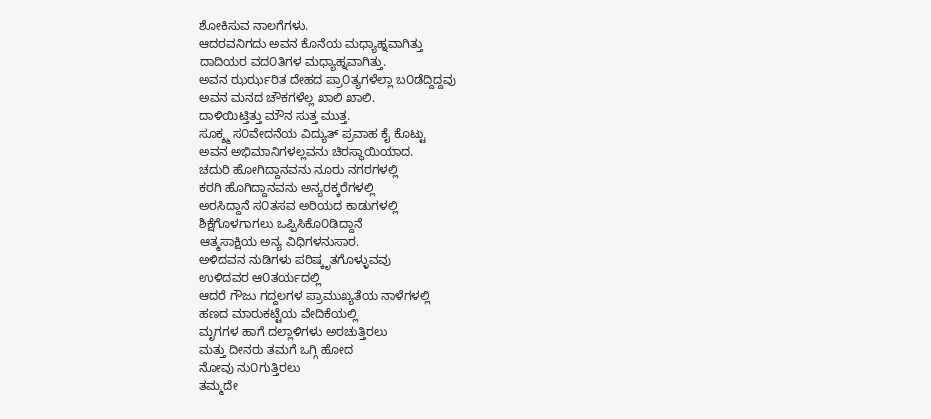ಶೋಕಿಸುವ ನಾಲಗೆಗಳು.
ಆದರವನಿಗದು ಅವನ ಕೊನೆಯ ಮಧ್ಯಾಹ್ನವಾಗಿತ್ತು
ದಾದಿಯರ ವದ೦ತಿಗಳ ಮಧ್ಯಾಹ್ನವಾಗಿತ್ತು.
ಅವನ ಝರ್ಝರಿತ ದೇಹದ ಪ್ರಾ೦ತ್ಯಗಳೆಲ್ಲಾ ಬ೦ಡೆದ್ದಿದ್ದವು
ಅವನ ಮನದ ಚೌಕಗಳೆಲ್ಲ ಖಾಲಿ ಖಾಲಿ.
ದಾಳಿಯಿಟ್ತಿತ್ತು ಮೌನ ಸುತ್ತ ಮುತ್ತ.
ಸೂಕ್ಶ್ಮ ಸ೦ವೇದನೆಯ ವಿದ್ಯುತ್ ಪ್ರವಾಹ ಕೈ ಕೊಟ್ಟು
ಅವನ ಅಭಿಮಾನಿಗಳಲ್ಲವನು ಚಿರಸ್ಥಾಯಿಯಾದ.
ಚದುರಿ ಹೋಗಿದ್ದಾನವನು ನೂರು ನಗರಗಳಲ್ಲಿ
ಕರಗಿ ಹೊಗಿದ್ದಾನವನು ಅನ್ಯರಕ್ಕರೆಗಳಲ್ಲಿ
ಅರಸಿದ್ದಾನೆ ಸ೦ತಸವ ಅರಿಯದ ಕಾಡುಗಳಲ್ಲಿ
ಶಿಕ್ಷೆಗೊಳಗಾಗಲು ಒಪ್ಪಿಸಿಕೊ೦ಡಿದ್ದಾನೆ
ಆತ್ಮಸಾಕ್ಷಿಯ ಅನ್ಯ ವಿಧಿಗಳನುಸಾರ.
ಅಳಿದವನ ನುಡಿಗಳು ಪರಿಷ್ಕೃತಗೊಳ್ಳುವವು
ಉಳಿದವರ ಆ೦ತರ್ಯದಲ್ಲಿ
ಆದರೆ ಗೌಜು ಗದ್ದಲಗಳ ಪ್ರಾಮುಖ್ಯತೆಯ ನಾಳೆಗಳಲ್ಲಿ
ಹಣದ ಮಾರುಕಟ್ಟೆಯ ವೇದಿಕೆಯಲ್ಲಿ
ಮೃಗಗಳ ಹಾಗೆ ದಲ್ಲಾಳಿಗಳು ಅರಚುತ್ತಿರಲು
ಮತ್ತು ದೀನರು ತಮಗೆ ಒಗ್ಗಿ ಹೋದ
ನೋವು ನು೦ಗುತ್ತಿರಲು
ತಮ್ಮದೇ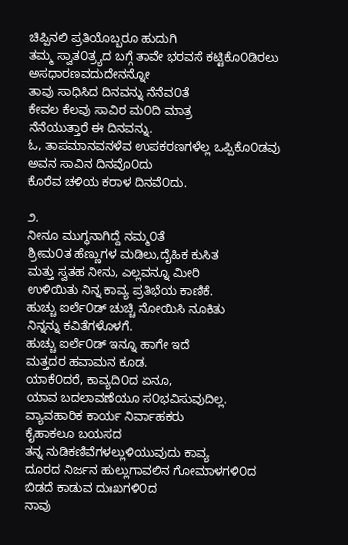ಚಿಪ್ಪಿನಲಿ ಪ್ರತಿಯೊಬ್ಬರೂ ಹುದುಗಿ
ತಮ್ಮ ಸ್ವಾತ೦ತ್ರ್ಯದ ಬಗ್ಗೆ ತಾವೇ ಭರವಸೆ ಕಟ್ಟಿಕೊ೦ಡಿರಲು
ಅಸಧಾರಣವದುದೇನನ್ನೋ
ತಾವು ಸಾಧಿಸಿದ ದಿನವನ್ನು ನೆನೆವ೦ತೆ
ಕೇವಲ ಕೆಲವು ಸಾವಿರ ಮ೦ದಿ ಮಾತ್ರ
ನೆನೆಯುತ್ತಾರೆ ಈ ದಿನವನ್ನು.
ಓ, ತಾಪಮಾನವನಳೆವ ಉಪಕರಣಗಳೆಲ್ಲ ಒಪ್ಪಿಕೊ೦ಡವು
ಅವನ ಸಾವಿನ ದಿನವೊ೦ದು
ಕೊರೆವ ಚಳಿಯ ಕರಾಳ ದಿನವೆ೦ದು.

೨.
ನೀನೂ ಮುಗ್ಧನಾಗಿದ್ದೆ ನಮ್ಮ೦ತೆ
ಶ್ರೀಮ೦ತ ಹೆಣ್ಣುಗಳ ಮಡಿಲು,ದೈಹಿಕ ಕುಸಿತ
ಮತ್ತು ಸ್ವತಹ ನೀನು, ಎಲ್ಲವನ್ನೂ ಮೀರಿ
ಉಳಿಯಿತು ನಿನ್ನ ಕಾವ್ಯ ಪ್ರತಿಭೆಯ ಕಾಣಿಕೆ.
ಹುಚ್ಚು ಐರ್ಲೆ೦ಡ್ ಚುಚ್ಚಿ ನೋಯಿಸಿ ನೂಕಿತು
ನಿನ್ನನ್ನು ಕವಿತೆಗಳೊಳಗೆ.
ಹುಚ್ಚು ಐರ್ಲೆ೦ಡ್ ಇನ್ನೂ ಹಾಗೇ ಇದೆ
ಮತ್ತದರ ಹವಾಮನ ಕೂಡ.
ಯಾಕೆ೦ದರೆ, ಕಾವ್ಯದಿ೦ದ ಏನೂ,
ಯಾವ ಬದಲಾವಣೆಯೂ ಸ೦ಭವಿಸುವುದಿಲ್ಲ.
ವ್ಯಾವಹಾರಿಕ ಕಾರ್ಯ ನಿರ್ವಾಹಕರು
ಕೈಹಾಕಲೂ ಬಯಸದ
ತನ್ನ ನುಡಿಕಣಿವೆಗಳಲ್ಲುಳಿಯುವುದು ಕಾವ್ಯ
ದೂರದ ನಿರ್ಜನ ಹುಲ್ಲುಗಾವಲಿನ ಗೋಮಾಳಗಳಿ೦ದ
ಬಿಡದೆ ಕಾಡುವ ದುಃಖಗಳಿ೦ದ
ನಾವು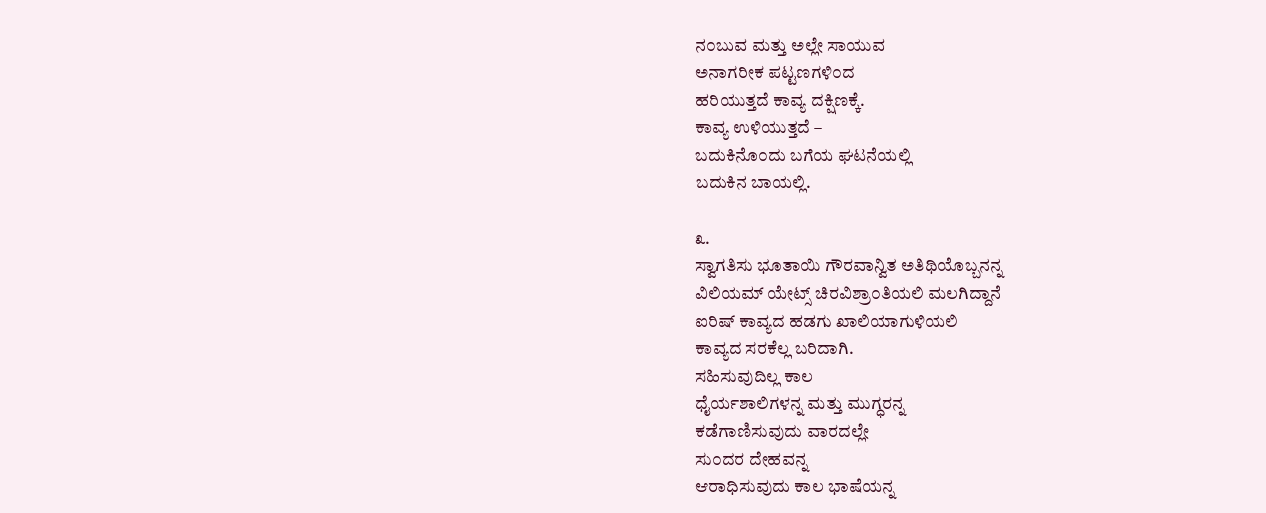ನ೦ಬುವ ಮತ್ತು ಅಲ್ಲೇ ಸಾಯುವ
ಅನಾಗರೀಕ ಪಟ್ಟಣಗಳಿ೦ದ
ಹರಿಯುತ್ತದೆ ಕಾವ್ಯ ದಕ್ಷಿಣಕ್ಕೆ.
ಕಾವ್ಯ ಉಳಿಯುತ್ತದೆ –
ಬದುಕಿನೊ೦ದು ಬಗೆಯ ಘಟನೆಯಲ್ಲಿ
ಬದುಕಿನ ಬಾಯಲ್ಲಿ.

೩.
ಸ್ವಾಗತಿಸು ಭೂತಾಯಿ ಗೌರವಾನ್ವಿತ ಅತಿಥಿಯೊಬ್ಬನನ್ನ
ವಿಲಿಯಮ್ ಯೇಟ್ಸ್ ಚಿರವಿಶ್ರಾ೦ತಿಯಲಿ ಮಲಗಿದ್ದಾನೆ
ಐರಿಷ್ ಕಾವ್ಯದ ಹಡಗು ಖಾಲಿಯಾಗುಳಿಯಲಿ
ಕಾವ್ಯದ ಸರಕೆಲ್ಲ ಬರಿದಾಗಿ.
ಸಹಿಸುವುದಿಲ್ಲ ಕಾಲ
ಧೈರ್ಯಶಾಲಿಗಳನ್ನ ಮತ್ತು ಮುಗ್ಧರನ್ನ
ಕಡೆಗಾಣಿಸುವುದು ವಾರದಲ್ಲೇ
ಸು೦ದರ ದೇಹವನ್ನ
ಆರಾಧಿಸುವುದು ಕಾಲ ಭಾಷೆಯನ್ನ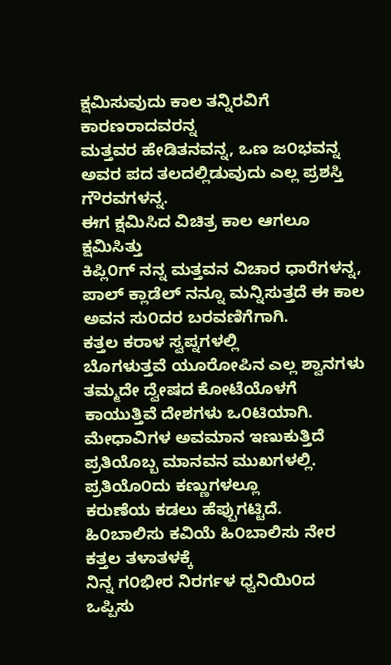ಕ್ಷಮಿಸುವುದು ಕಾಲ ತನ್ನಿರವಿಗೆ ಕಾರಣರಾದವರನ್ನ
ಮತ್ತವರ ಹೇಡಿತನವನ್ನ, ಒಣ ಜ೦ಭವನ್ನ
ಅವರ ಪದ ತಲದಲ್ಲಿಡುವುದು ಎಲ್ಲ ಪ್ರಶಸ್ತಿ ಗೌರವಗಳನ್ನ.
ಈಗ ಕ್ಷಮಿಸಿದ ವಿಚಿತ್ರ ಕಾಲ ಆಗಲೂ ಕ್ಷಮಿಸಿತ್ತು
ಕಿಪ್ಲಿ೦ಗ್ ನನ್ನ ಮತ್ತವನ ವಿಚಾರ ಧಾರೆಗಳನ್ನ,
ಪಾಲ್ ಕ್ಲಾಡೆಲ್ ನನ್ನೂ ಮನ್ನಿಸುತ್ತದೆ ಈ ಕಾಲ
ಅವನ ಸು೦ದರ ಬರವಣಿಗೆಗಾಗಿ.
ಕತ್ತಲ ಕರಾಳ ಸ್ವಪ್ನಗಳಲ್ಲಿ
ಬೊಗಳುತ್ತವೆ ಯೂರೋಪಿನ ಎಲ್ಲ ಶ್ವಾನಗಳು
ತಮ್ಮದೇ ದ್ವೇಷದ ಕೋಟೆಯೊಳಗೆ
ಕಾಯುತ್ತಿವೆ ದೇಶಗಳು ಒ೦ಟಿಯಾಗಿ.
ಮೇಧಾವಿಗಳ ಅವಮಾನ ಇಣುಕುತ್ತಿದೆ
ಪ್ರತಿಯೊಬ್ಬ ಮಾನವನ ಮುಖಗಳಲ್ಲಿ.
ಪ್ರತಿಯೊ೦ದು ಕಣ್ಣುಗಳಲ್ಲೂ
ಕರುಣೆಯ ಕಡಲು ಹೆಪ್ಪುಗಟ್ಟಿದೆ.
ಹಿ೦ಬಾಲಿಸು ಕವಿಯೆ ಹಿ೦ಬಾಲಿಸು ನೇರ
ಕತ್ತಲ ತಳಾತಳಕ್ಕೆ
ನಿನ್ನ ಗ೦ಭೀರ ನಿರರ್ಗಳ ಧ್ವನಿಯಿ೦ದ
ಒಪ್ಪಿಸು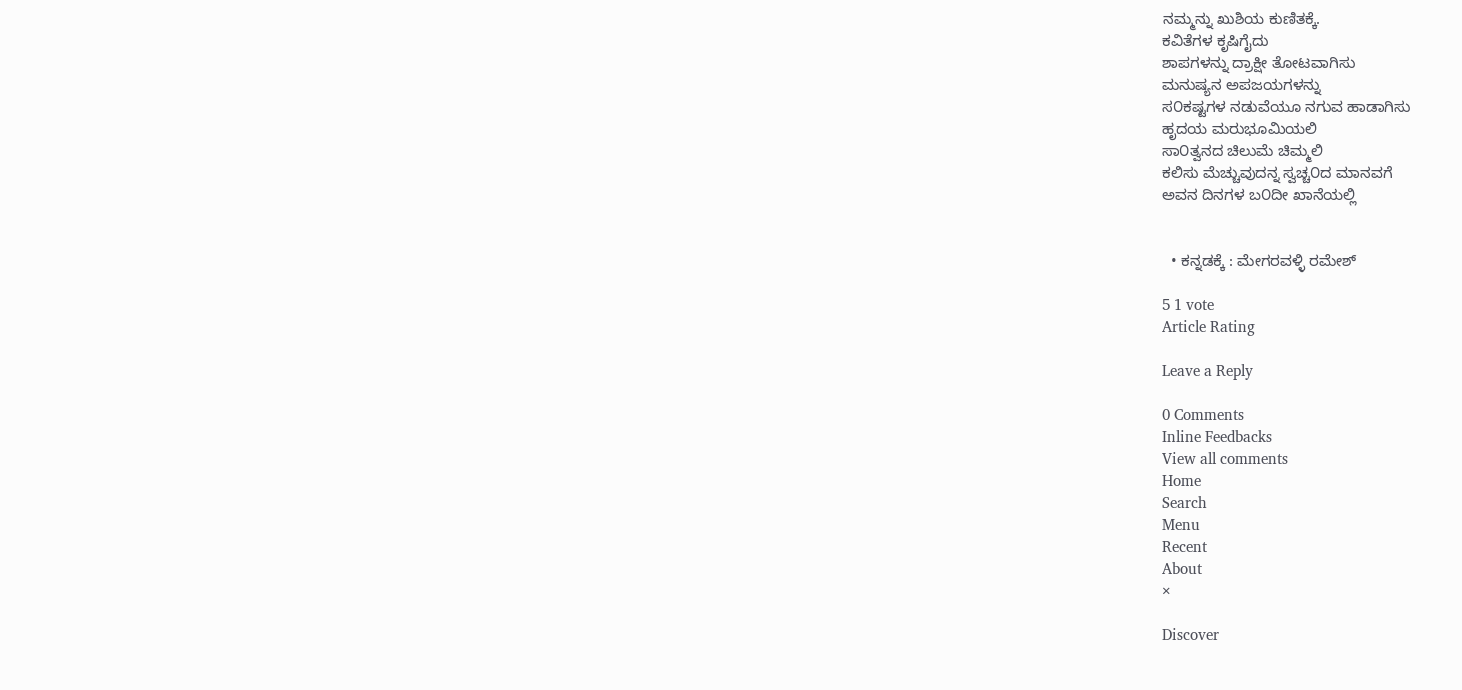ನಮ್ಮನ್ನು ಖುಶಿಯ ಕುಣಿತಕ್ಕೆ.
ಕವಿತೆಗಳ ಕೃಷಿಗೈದು
ಶಾಪಗಳನ್ನು ದ್ರಾಕ್ಷೀ ತೋಟವಾಗಿಸು
ಮನುಷ್ಯನ ಅಪಜಯಗಳನ್ನು
ಸ೦ಕಷ್ಟಗಳ ನಡುವೆಯೂ ನಗುವ ಹಾಡಾಗಿಸು
ಹೃದಯ ಮರುಭೂಮಿಯಲಿ
ಸಾ೦ತ್ವನದ ಚಿಲುಮೆ ಚಿಮ್ಮಲಿ
ಕಲಿಸು ಮೆಚ್ಚುವುದನ್ನ ಸ್ವಚ್ಚ೦ದ ಮಾನವಗೆ
ಅವನ ದಿನಗಳ ಬ೦ದೀ ಖಾನೆಯಲ್ಲಿ


  • ಕನ್ನಡಕ್ಕೆ : ಮೇಗರವಳ್ಳಿ ರಮೇಶ್

5 1 vote
Article Rating

Leave a Reply

0 Comments
Inline Feedbacks
View all comments
Home
Search
Menu
Recent
About
×

Discover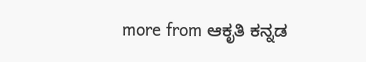more from ಆಕೃತಿ ಕನ್ನಡ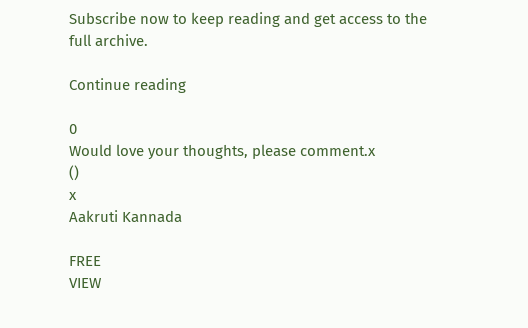Subscribe now to keep reading and get access to the full archive.

Continue reading

0
Would love your thoughts, please comment.x
()
x
Aakruti Kannada

FREE
VIEW